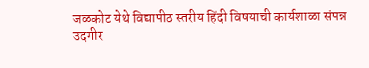जळकोट येथे विद्यापीठ स्तरीय हिंदी विषयाची कार्यशाळा संपन्न
उदगीर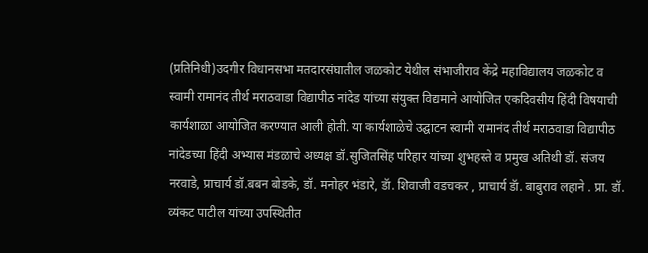(प्रतिनिधी)उदगीर विधानसभा मतदारसंघातील जळकोट येथील संभाजीराव केंद्रे महाविद्यालय जळकोट व स्वामी रामानंद तीर्थ मराठवाडा विद्यापीठ नांदेड यांच्या संयुक्त विद्यमाने आयोजित एकदिवसीय हिंदी विषयाची कार्यशाळा आयोजित करण्यात आली होती. या कार्यशाळेचे उद्घाटन स्वामी रामानंद तीर्थ मराठवाडा विद्यापीठ नांदेडच्या हिंदी अभ्यास मंडळाचे अध्यक्ष डॉ.सुजितसिंह परिहार यांच्या शुभहस्ते व प्रमुख अतिथी डॉ. संजय नरवाडे, प्राचार्य डॉ.बबन बोडके, डॉ. मनोहर भंडारे, डॅा. शिवाजी वडचकर , प्राचार्य डॅा. बाबुराव लहाने . प्रा. डॉ. व्यंकट पाटील यांच्या उपस्थितीत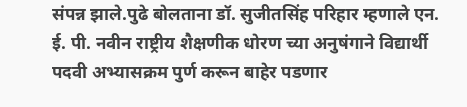संपन्न झाले.पुढे बोलताना डॉ. सुजीतसिंह परिहार म्हणाले एन. ई. पी. नवीन राष्ट्रीय शैक्षणीक धोरण च्या अनुषंगाने विद्यार्थी पदवी अभ्यासक्रम पुर्ण करून बाहेर पडणार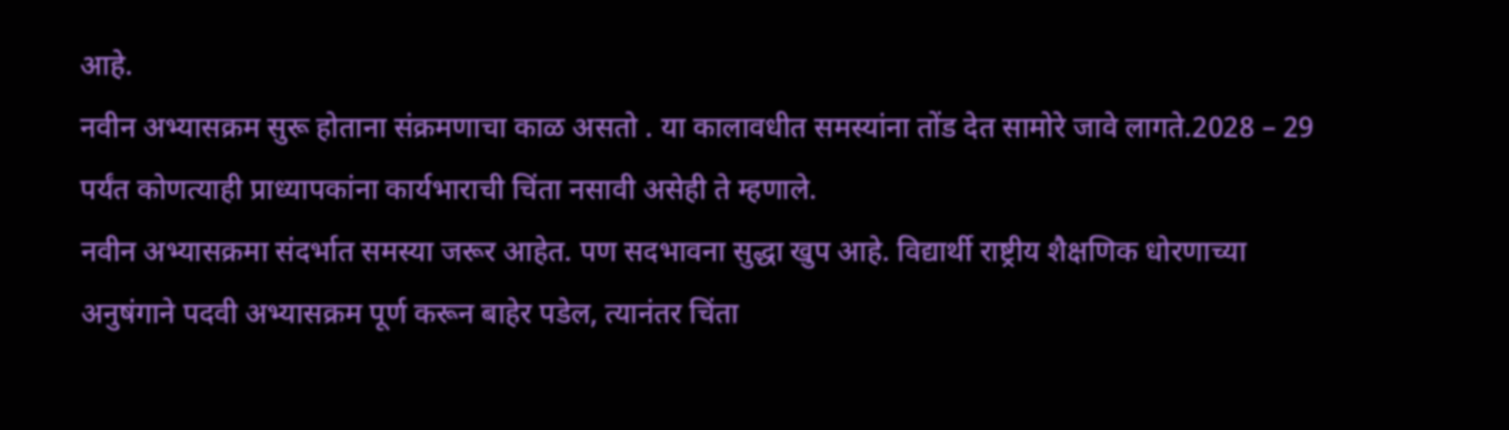आहे.
नवीन अभ्यासक्रम सुरू होताना संक्रमणाचा काळ असतो . या कालावधीत समस्यांना तोंड देत सामोरे जावे लागते.2028 – 29 पर्यंत कोणत्याही प्राध्यापकांना कार्यभाराची चिंता नसावी असेही ते म्हणाले.
नवीन अभ्यासक्रमा संदर्भात समस्या जरूर आहेत. पण सदभावना सुद्धा खुप आहे. विद्यार्थी राष्ट्रीय शैक्षणिक धोरणाच्या अनुषंगाने पदवी अभ्यासक्रम पूर्ण करून बाहेर पडेल, त्यानंतर चिंता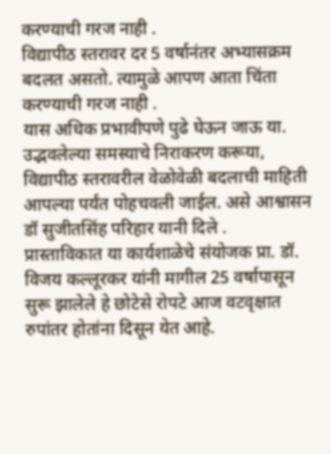करण्याची गरज नाही .
विद्यापीठ स्तरावर दर 5 वर्षानंतर अभ्यासक्रम बदलत असतो. त्यामुळे आपण आता चिंता करण्याची गरज नाही .
यास अधिक प्रभावीपणे पुढे घेऊन जाऊ या. उद्भवलेल्या समस्याचे निराकरण करूया, विद्यापीठ स्तरावरील वेळोवेळी बदलाची माहिती आपल्या पर्यंत पोहचवली जाईल. असे आश्वासन डॉ सुजीतसिंह परिहार यानी दिले .
प्रास्ताविकात या कार्यशाळेचे संयोजक प्रा. डॉ. विजय कल्लूरकर यांनी मागील 25 वर्षापासून सुरू झालेले हे छोटेसे रोपटे आज वटवृक्षात रुपांतर होतांना दिसून येत आहे.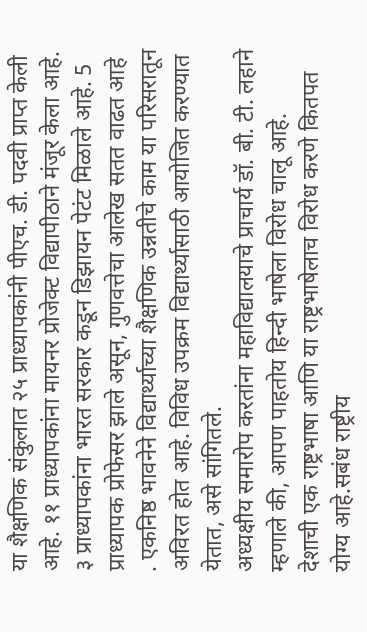या शैक्षणिक संकुलात २५ प्राध्यापकांनी पीएच. डी. पदवी प्राप्त केली आहे. ११ प्राध्यापकांना मायनर प्रोजेक्ट विद्यापीठाने मंजूर केला आहे. ३ प्राध्यापकांना भारत सरकार कडून डिझायन पेटंट मिळाले आहे. 5 प्राध्यापक प्रोफेसर झाले असून, गुणवत्तेचा आलेख सतत वाढत आहे . एकनिष्ठ भावनेने विद्यार्थ्याच्या शैक्षणिक उन्नतीचे काम या परिसरातून अविरत होत आहे. विविध उपक्रम विद्यार्थ्यासाठी आयोजित करण्यात येतात, असे सांगितले.
अध्यक्षीय समारोप करतांना महाविद्यालयाचे प्राचार्य डॉ. बी. टी. लहाने म्हणाले की, आपण पाहतोय हिन्दी भाषेला विरोध चालू आहे.
देशाची एक राष्ट्रभाषा आणि या राष्ट्रभाषेलाच विरोध करणे कितपत योग्य आहे.सबंध राष्ट्रीय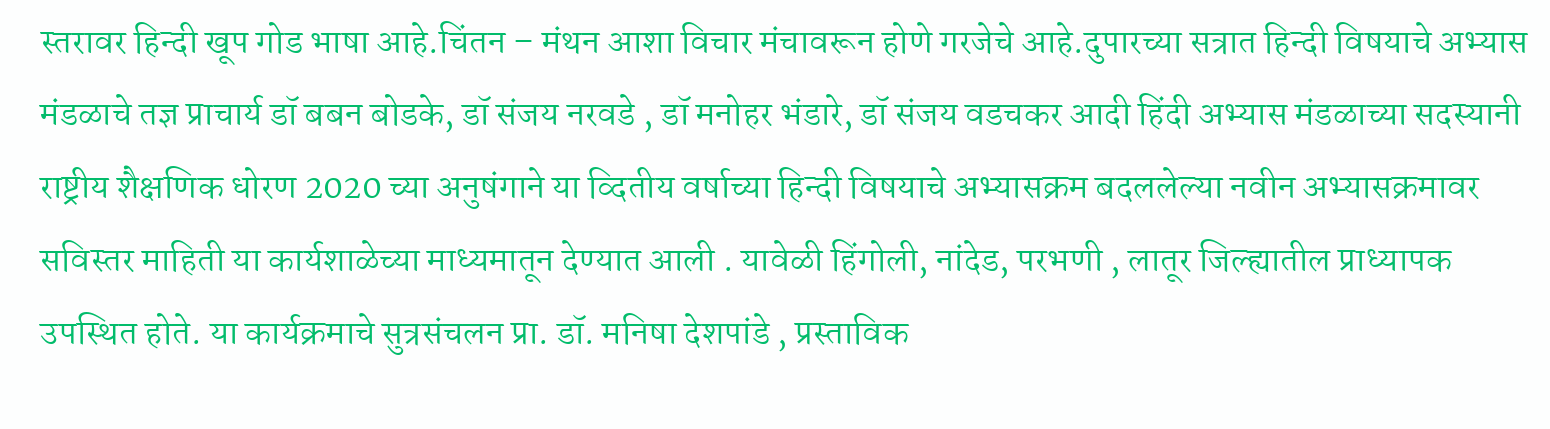स्तरावर हिन्दी खूप गोड भाषा आहे.चिंतन – मंथन आशा विचार मंचावरून होणे गरजेचे आहे.दुपारच्या सत्रात हिन्दी विषयाचे अभ्यास मंडळाचे तज्ञ प्राचार्य डॉ बबन बोडके, डॉ संजय नरवडे , डॉ मनोहर भंडारे, डॉ संजय वडचकर आदी हिंदी अभ्यास मंडळाच्या सदस्यानी राष्ट्रीय शैक्षणिक धोरण 2020 च्या अनुषंगाने या व्दितीय वर्षाच्या हिन्दी विषयाचे अभ्यासक्रम बदललेल्या नवीन अभ्यासक्रमावर सविस्तर माहिती या कार्यशाळेच्या माध्यमातून देण्यात आली . यावेळी हिंगोली, नांदेड, परभणी , लातूर जिल्ह्यातील प्राध्यापक उपस्थित होते. या कार्यक्रमाचे सुत्रसंचलन प्रा. डॉ. मनिषा देशपांडे , प्रस्ताविक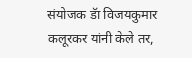संयोजक डॅा विजयकुमार कलूरकर यांनी केले तर,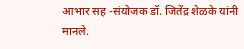आभार सह -संयोजक डॉ. जितेंद्र शेळके यांनी मानले.